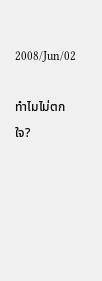2008/Jun/02

ทำไมไม่ตกใจ?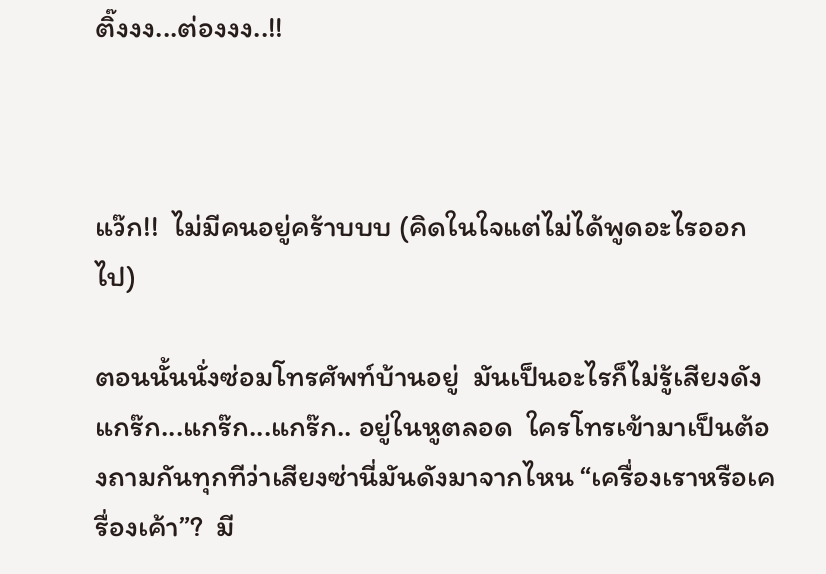ติ๊งงง...ต่องงง..!!



แว๊ก!!  ไม่มีคนอยู่คร้าบบบ (คิดในใจแต่ไม่ได้พูดอะไรออกไป)

ตอนนั้นนั่งซ่อมโทรศัพท์บ้านอยู่  มันเป็นอะไรก็ไม่รู้เสียงดัง แกร๊ก...แกร๊ก...แกร๊ก.. อยู่ในหูตลอด  ใครโทรเข้ามาเป็นต้องถามกันทุกทีว่าเสียงซ่านี่มันดังมาจากไหน “เครื่องเราหรือเครื่องเค้า”?  มี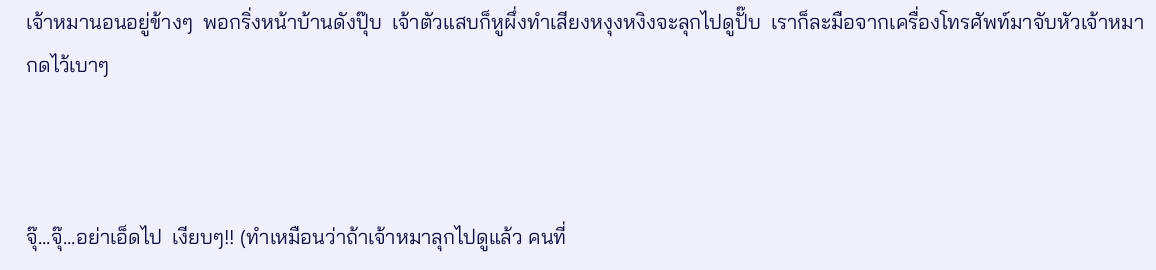เจ้าหมานอนอยู่ข้างๆ  พอกริ่งหน้าบ้านดังปุ๊บ  เจ้าตัวแสบก็หูผึ่งทำเสียงหงุงหงิงจะลุกไปดูปั๊บ  เราก็ละมือจากเครื่องโทรศัพท์มาจับหัวเจ้าหมากดไว้เบาๆ



จุ๊...จุ๊...อย่าเอ็ดไป  เงียบๆ!! (ทำเหมือนว่าถ้าเจ้าหมาลุกไปดูแล้ว คนที่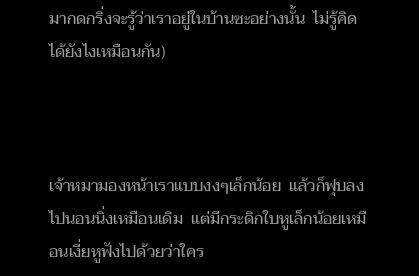มากดกริ่งจะรู้ว่าเราอยู่ในบ้านซะอย่างนั้น  ไม่รู้คิดได้ยังไงเหมือนกัน)



เจ้าหมามองหน้าเราแบบงงๆเล็กน้อย  แล้วก็ฟุบลงไปนอนนิ่งเหมือนเดิม  แต่มีกระดิกใบหูเล็กน้อยเหมือนเงี่ยหูฟังไปด้วยว่าใคร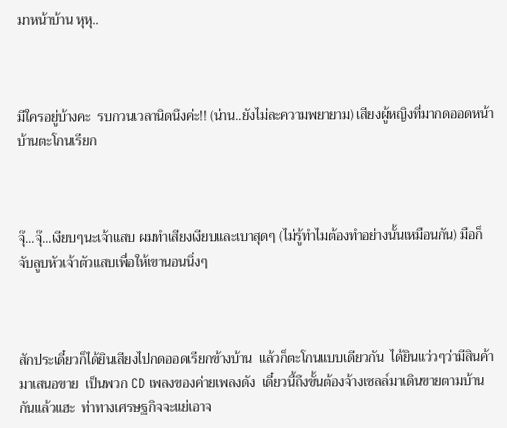มาหน้าบ้าน หุหุ..



มีใครอยู่บ้างคะ  รบกวนเวลานิดนึงค่ะ!! (น่าน..ยังไม่ละความพยายาม) เสียงผู้หญิงที่มากดออดหน้าบ้านตะโกนเรียก



จุ๊...จุ๊...เงียบๆนะเจ้าแสบ ผมทำเสียงเงียบและเบาสุดๆ (ไม่รู้ทำไมต้องทำอย่างนั้นเหมือนกัน) มือก็จับลูบหัวเจ้าตัวแสบเพื่อให้เขานอนนิ่งๆ



สักประเดี๋ยวก็ได้ยินเสียงไปกดออดเรียกข้างบ้าน  แล้วก็ตะโกนแบบเดียวกัน  ได้ยินแว่วๆว่ามีสินค้ามาเสนอขาย  เป็นพวก CD เพลงของค่ายเพลงดัง  เดี๋ยวนี้ถึงขั้นต้องจ้างเซลล์มาเดินขายตามบ้านกันแล้วแฮะ  ท่าทางเศรษฐกิจจะแย่เอาจ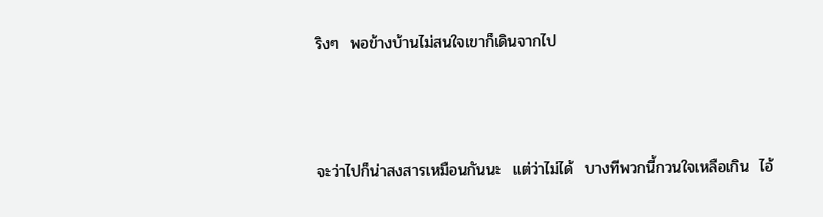ริงๆ  พอข้างบ้านไม่สนใจเขาก็เดินจากไป



จะว่าไปก็น่าสงสารเหมือนกันนะ  แต่ว่าไม่ได้  บางทีพวกนี้กวนใจเหลือเกิน  ไอ้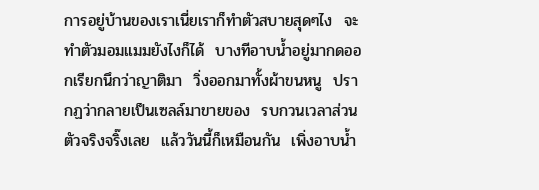การอยู่บ้านของเราเนี่ยเราก็ทำตัวสบายสุดๆไง  จะทำตัวมอมแมมยังไงก็ได้  บางทีอาบน้ำอยู่มากดออกเรียกนึกว่าญาติมา  วิ่งออกมาทั้งผ้าขนหนู  ปรากฏว่ากลายเป็นเซลล์มาขายของ  รบกวนเวลาส่วนตัวจริงจริ๊งเลย  แล้ววันนี้ก็เหมือนกัน  เพิ่งอาบน้ำ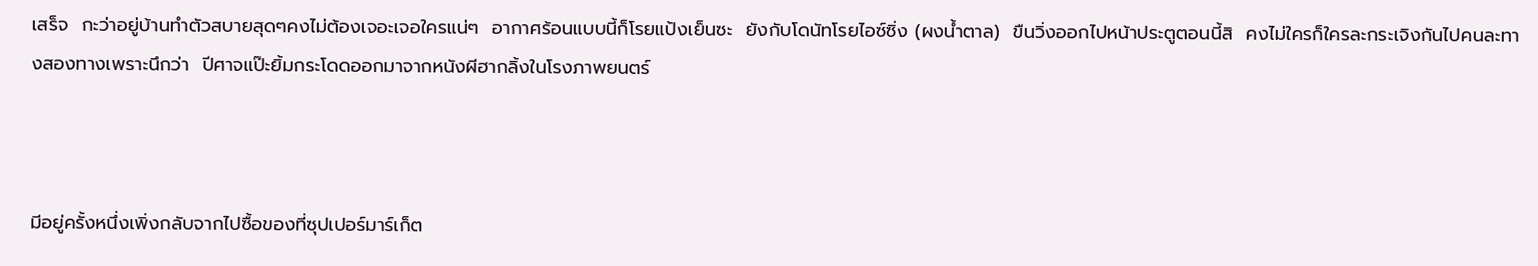เสร็จ  กะว่าอยู่บ้านทำตัวสบายสุดๆคงไม่ต้องเจอะเจอใครแน่ๆ  อากาศร้อนแบบนี้ก็โรยแป้งเย็นซะ  ยังกับโดนัทโรยไอซ์ซิ่ง (ผงน้ำตาล)  ขืนวิ่งออกไปหน้าประตูตอนนี้สิ  คงไม่ใครก็ใครละกระเจิงกันไปคนละทางสองทางเพราะนึกว่า  ปีศาจแป๊ะยิ้มกระโดดออกมาจากหนังผีฮากลิ้งในโรงภาพยนตร์



มีอยู่ครั้งหนึ่งเพิ่งกลับจากไปซื้อของที่ซุปเปอร์มาร์เก็ต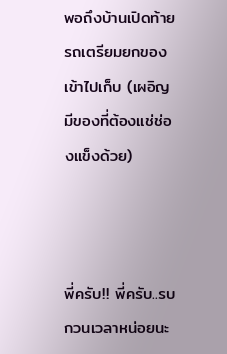พอถึงบ้านเปิดท้ายรถเตรียมยกของเข้าไปเก็บ (เผอิญมีของที่ต้องแช่ช่องแข็งด้วย)



พี่ครับ!! พี่ครับ..รบกวนเวลาหน่อยนะ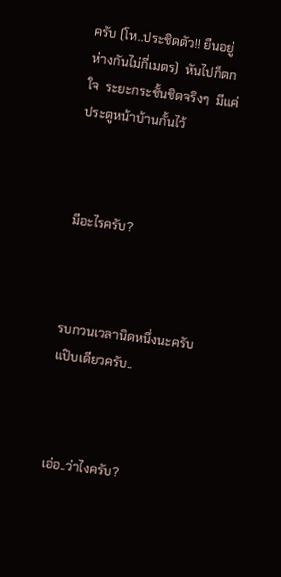ครับ (โห..ประชิดตัว!! ยืนอยู่ห่างกันไม่กี่เมตร)  หันไปก็ตกใจ  ระยะกระชั้นชิดจริงๆ  มีแค่ประตูหน้าบ้านกั้นไว้



มีอะไรครับ?



รบกวนเวลานิดหนึ่งนะครับ แป๊บเดียวครับ..



เอ่อ..ว่าไงครับ?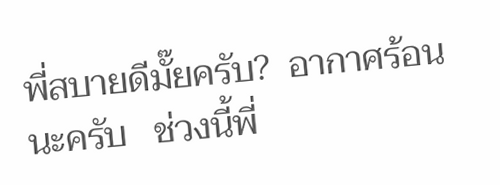พี่สบายดีมั๊ยครับ?  อากาศร้อนนะครับ   ช่วงนี้พี่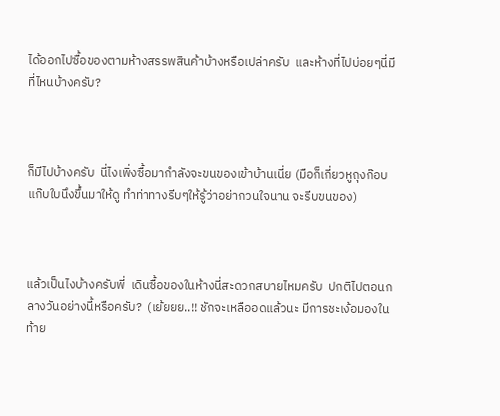ได้ออกไปซื้อของตามห้างสรรพสินค้าบ้างหรือเปล่าครับ  และห้างที่ไปบ่อยๆนี่มีที่ไหนบ้างครับ?



ก็มีไปบ้างครับ  นี่ไงเพิ่งซื้อมากำลังจะขนของเข้าบ้านเนี่ย (มือก็เกี่ยวหูถุงก๊อบแก๊บใบนึงขึ้นมาให้ดู ทำท่าทางรีบๆให้รู้ว่าอย่ากวนใจนาน จะรีบขนของ)



แล้วเป็นไงบ้างครับพี่  เดินซื้อของในห้างนี่สะดวกสบายไหมครับ  ปกติไปตอนกลางวันอย่างนี้หรือครับ?  (เย้ยยย..!! ชักจะเหลืออดแล้วนะ มีการชะเง้อมองในท้าย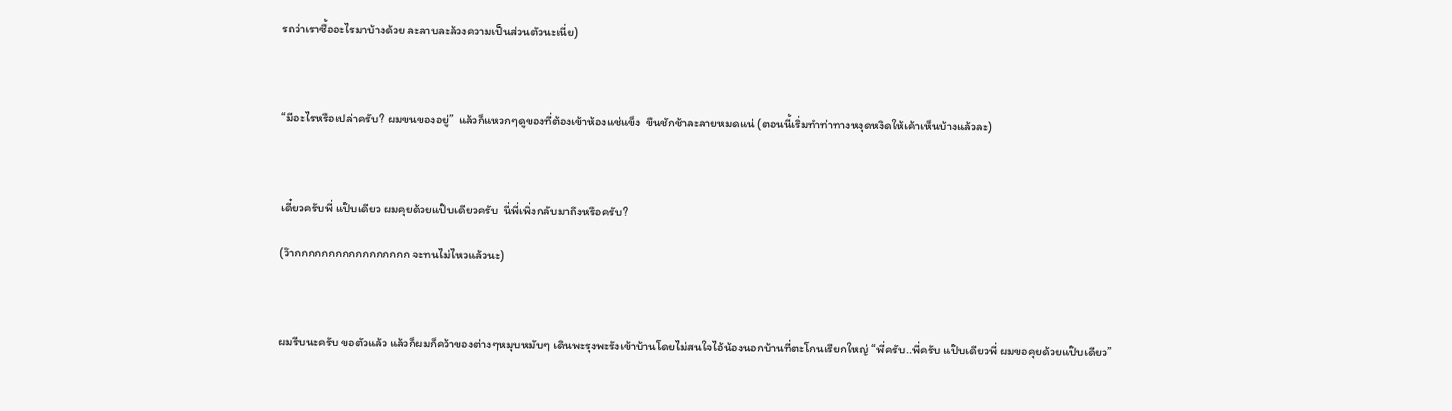รถว่าเราซื้ออะไรมาบ้างด้วย ละลาบละล้วงความเป็นส่วนตัวนะเนี่ย)



“มีอะไรหรือเปล่าครับ? ผมขนของอยู่”  แล้วก็แหวกๆดูของที่ต้องเข้าห้องแช่แข็ง  ขืนชักช้าละลายหมดแน่ (ตอนนี้เริ่มทำท่าทางหงุดหงิดให้เค้าเห็นบ้างแล้วละ)



เดี๋ยวครับพี่ แป๊บเดียว ผมคุยด้วยแป๊บเดียวครับ  นี่พี่เพิ่งกลับมาถึงหรือครับ?

(ว๊ากกกกกกกกกกกกกกกกก จะทนไม่ไหวแล้วนะ)



ผมรีบนะครับ ขอตัวแล้ว แล้วก็ผมก็คว้าของต่างๆหมุบหมับๆ เดินพะรุงพะรังเข้าบ้านโดยไม่สนใจไอ้น้องนอกบ้านที่ตะโกนเรียกใหญ่ “พี่ครับ..พี่ครับ แป๊บเดียวพี่ ผมขอคุยด้วยแป๊บเดียว”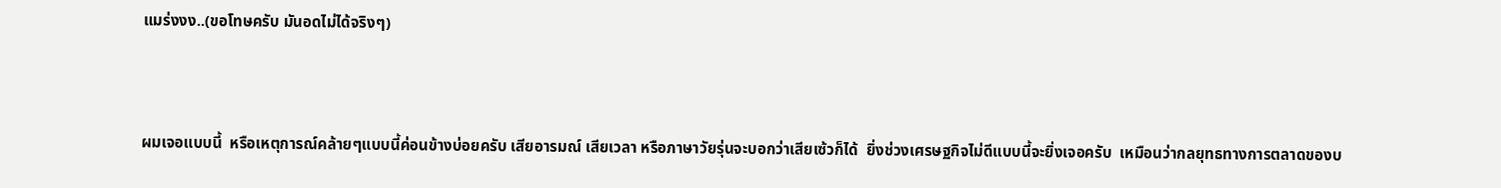แมร่งงง..(ขอโทษครับ มันอดไม่ได้จริงๆ)



ผมเจอแบบนี้  หรือเหตุการณ์คล้ายๆแบบนี้ค่อนข้างบ่อยครับ เสียอารมณ์ เสียเวลา หรือภาษาวัยรุ่นจะบอกว่าเสียเซ้วก็ได้  ยิ่งช่วงเศรษฐกิจไม่ดีแบบนี้จะยิ่งเจอครับ  เหมือนว่ากลยุทธทางการตลาดของบ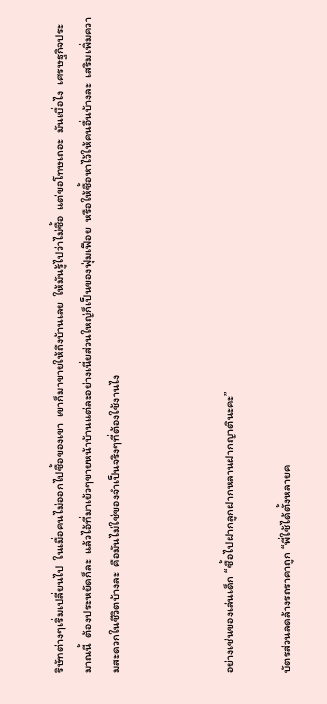ริษัทต่างๆเริ่มเปลี่ยนไป  ในเมื่อคนไม่ออกไปซื้อของเขา  เขาก็มาขายให้ถึงบ้านเลย  ให้มันรู้ไปว่าไม่ซื้อ  แต่ขอโทษเถอะ  มันเบื่อไง  เศรษฐกิจประมาณนี้  ต้องประหยัดก็ละ  แล้วไอ้ที่มาเย้วๆขายหน้าบ้านแต่ละอย่างเนี่ยส่วนใหญ่ก็เป็นของฟุ่มเฟือย  หรือให้ซื้อหาไว้ให้คนอื่นบ้างละ  เสริมเพิ่มความสะดวกในชีวิตบ้างละ  คือมันไม่ใช่ของจำเป็นจริงๆที่ต้องใช้งานไง



อย่างเช่นของเล่นเด็ก “ซื้อไปฝากลูกฝากหลานฝากญาตินะคะ”

บัตรส่วนลดล้างรถราคาถูก “พี่ใช้ได้ตั้งหลายค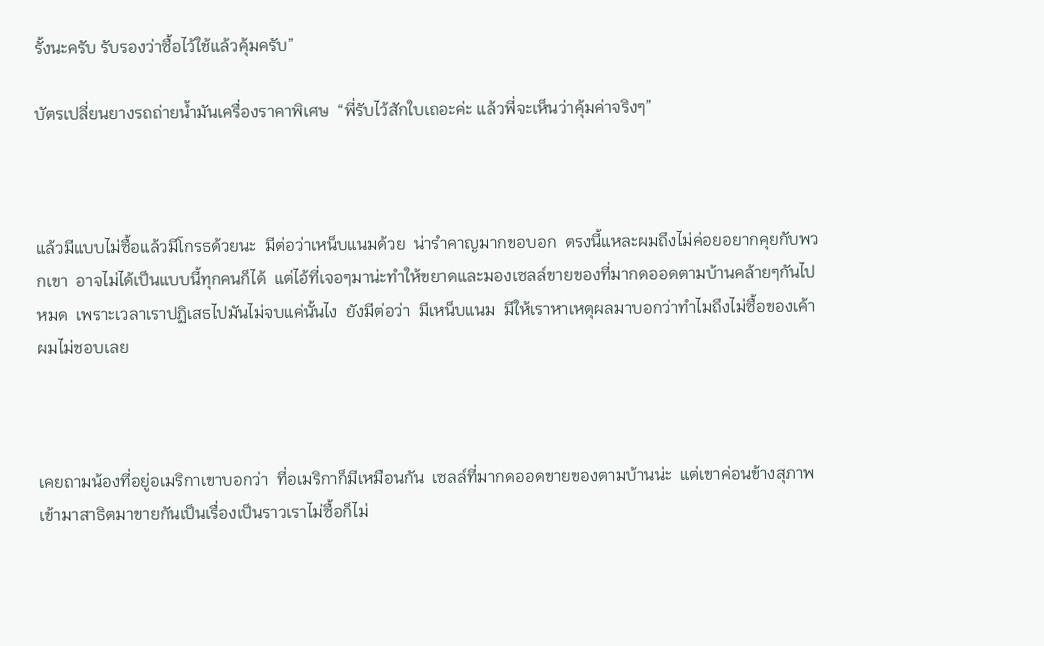รั้งนะครับ รับรองว่าซื้อไว้ใช้แล้วคุ้มครับ”

บัตรเปลี่ยนยางรถถ่ายน้ำมันเครื่องราคาพิเศษ  “พี่รับไว้สักใบเถอะค่ะ แล้วพี่จะเห็นว่าคุ้มค่าจริงๆ”



แล้วมีแบบไม่ซื้อแล้วมีโกรธด้วยนะ  มีต่อว่าเหน็บแนมด้วย  น่ารำคาญมากขอบอก  ตรงนี้แหละผมถึงไม่ค่อยอยากคุยกับพวกเขา  อาจไม่ได้เป็นแบบนี้ทุกคนก็ได้  แต่ไอ้ที่เจอๆมาน่ะทำให้ขยาดและมองเซลล์ขายของที่มากดออดตามบ้านคล้ายๆกันไปหมด  เพราะเวลาเราปฏิเสธไปมันไม่จบแค่นั้นไง  ยังมีต่อว่า  มีเหน็บแนม  มีให้เราหาเหตุผลมาบอกว่าทำไมถึงไม่ซื้อของเค้า  ผมไม่ชอบเลย



เคยถามน้องที่อยู่อเมริกาเขาบอกว่า  ที่อเมริกาก็มีเหมือนกัน  เซลล์ที่มากดออดขายของตามบ้านน่ะ  แต่เขาค่อนข้างสุภาพ  เข้ามาสาธิตมาขายกันเป็นเรื่องเป็นราวเราไม่ซื้อก็ไม่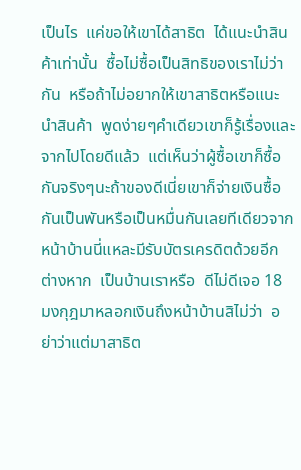เป็นไร  แค่ขอให้เขาได้สาธิต  ได้แนะนำสินค้าเท่านั้น  ซื้อไม่ซื้อเป็นสิทธิของเราไม่ว่ากัน  หรือถ้าไม่อยากให้เขาสาธิตหรือแนะนำสินค้า  พูดง่ายๆคำเดียวเขาก็รู้เรื่องและจากไปโดยดีแล้ว  แต่เห็นว่าผู้ซื้อเขาก็ซื้อกันจริงๆนะถ้าของดีเนี่ยเขาก็จ่ายเงินซื้อกันเป็นพันหรือเป็นหมื่นกันเลยทีเดียวจากหน้าบ้านนี่แหละมีรับบัตรเครดิตด้วยอีกต่างหาก  เป็นบ้านเราหรือ  ดีไม่ดีเจอ 18 มงกุฎมาหลอกเงินถึงหน้าบ้านสิไม่ว่า  อย่าว่าแต่มาสาธิต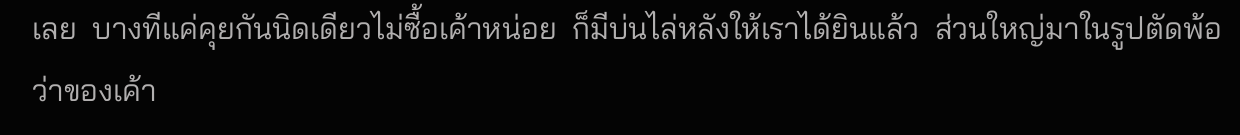เลย  บางทีแค่คุยกันนิดเดียวไม่ซื้อเค้าหน่อย  ก็มีบ่นไล่หลังให้เราได้ยินแล้ว  ส่วนใหญ่มาในรูปตัดพ้อ  ว่าของเค้า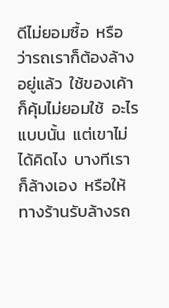ดีไม่ยอมซื้อ  หรือว่ารถเราก็ต้องล้างอยู่แล้ว  ใช้ของเค้าก็คุ้มไม่ยอมใช้  อะไรแบบนั้น  แต่เขาไม่ได้คิดไง  บางทีเราก็ล้างเอง  หรือให้ทางร้านรับล้างรถ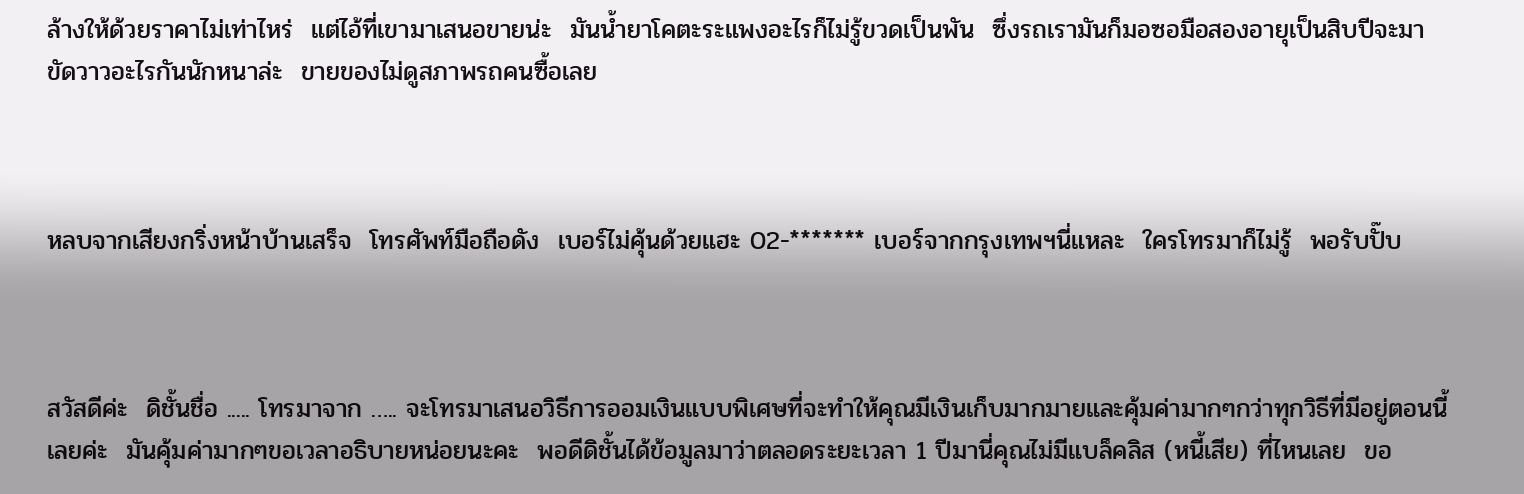ล้างให้ด้วยราคาไม่เท่าไหร่  แต่ไอ้ที่เขามาเสนอขายน่ะ  มันน้ำยาโคตะระแพงอะไรก็ไม่รู้ขวดเป็นพัน  ซึ่งรถเรามันก็มอซอมือสองอายุเป็นสิบปีจะมาขัดวาวอะไรกันนักหนาล่ะ  ขายของไม่ดูสภาพรถคนซื้อเลย



หลบจากเสียงกริ่งหน้าบ้านเสร็จ  โทรศัพท์มือถือดัง  เบอร์ไม่คุ้นด้วยแฮะ 02-******* เบอร์จากกรุงเทพฯนี่แหละ  ใครโทรมาก็ไม่รู้  พอรับปั๊บ



สวัสดีค่ะ  ดิชั้นชื่อ ..... โทรมาจาก ….. จะโทรมาเสนอวิธีการออมเงินแบบพิเศษที่จะทำให้คุณมีเงินเก็บมากมายและคุ้มค่ามากๆกว่าทุกวิธีที่มีอยู่ตอนนี้เลยค่ะ  มันคุ้มค่ามากๆขอเวลาอธิบายหน่อยนะคะ  พอดีดิชั้นได้ข้อมูลมาว่าตลอดระยะเวลา 1 ปีมานี่คุณไม่มีแบล็คลิส (หนี้เสีย) ที่ไหนเลย  ขอ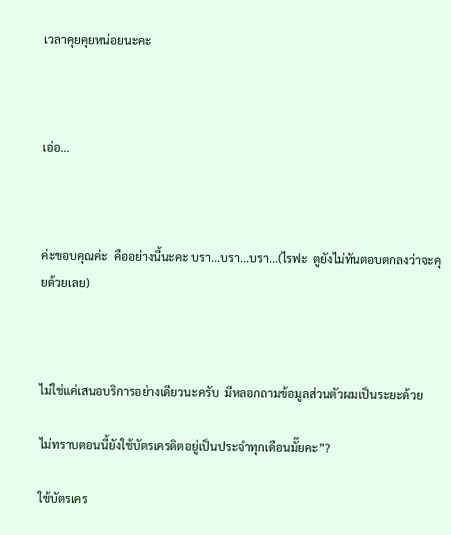เวลาคุยคุยหน่อยนะคะ



เอ่อ...



ค่ะขอบคุณค่ะ  คืออย่างนี้นะคะ บรา...บรา...บรา...(ไรฟะ  ตูยังไม่ทันตอบตกลงว่าจะคุยด้วยเลย)



ไม่ใช่แค่เสนอบริการอย่างเดียวนะครับ  มีหลอกถามข้อมูลส่วนตัวผมเป็นระยะด้วย

ไม่ทราบตอนนี้ยังใช้บัตรเครดิตอยู่เป็นประจำทุกเดือนมั๊ยคะ”?

ใช้บัตรเคร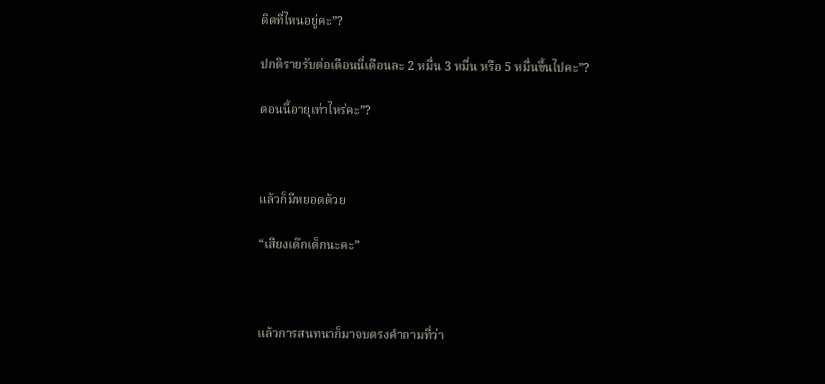ดิตที่ไหนอยู่คะ”?

ปกติรายรับต่อเดือนนี่เดือนละ 2 หมื่น 3 หมื่น หรือ 5 หมื่นขึ้นไปคะ”?

ตอนนี้อายุเท่าไหร่คะ”?



แล้วก็มีหยอดด้วย

“เสียงเด๊กเด็กนะคะ”



แล้วการสนทนาก็มาจบตรงคำถามที่ว่า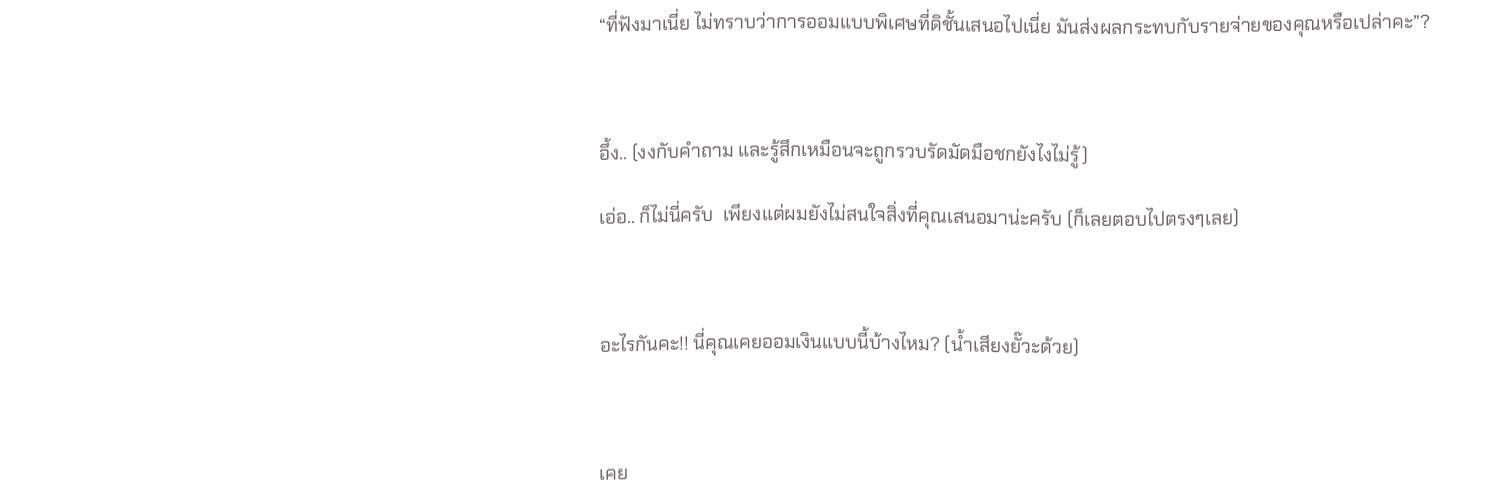“ที่ฟังมาเนี่ย ไม่ทราบว่าการออมแบบพิเศษที่ดิชั้นเสนอไปเนี่ย มันส่งผลกระทบกับรายจ่ายของคุณหรือเปล่าคะ”?



อึ้ง.. (งงกับคำถาม และรู้สึกเหมือนจะถูกรวบรัดมัดมือชกยังไงไม่รู้)

เอ่อ.. ก็ไม่นี่ครับ  เพียงแต่ผมยังไม่สนใจสิ่งที่คุณเสนอมาน่ะครับ (ก็เลยตอบไปตรงๆเลย)



อะไรกันคะ!! นี่คุณเคยออมเงินแบบนี้บ้างไหม? (น้ำเสียงยั๊วะด้วย)



เคย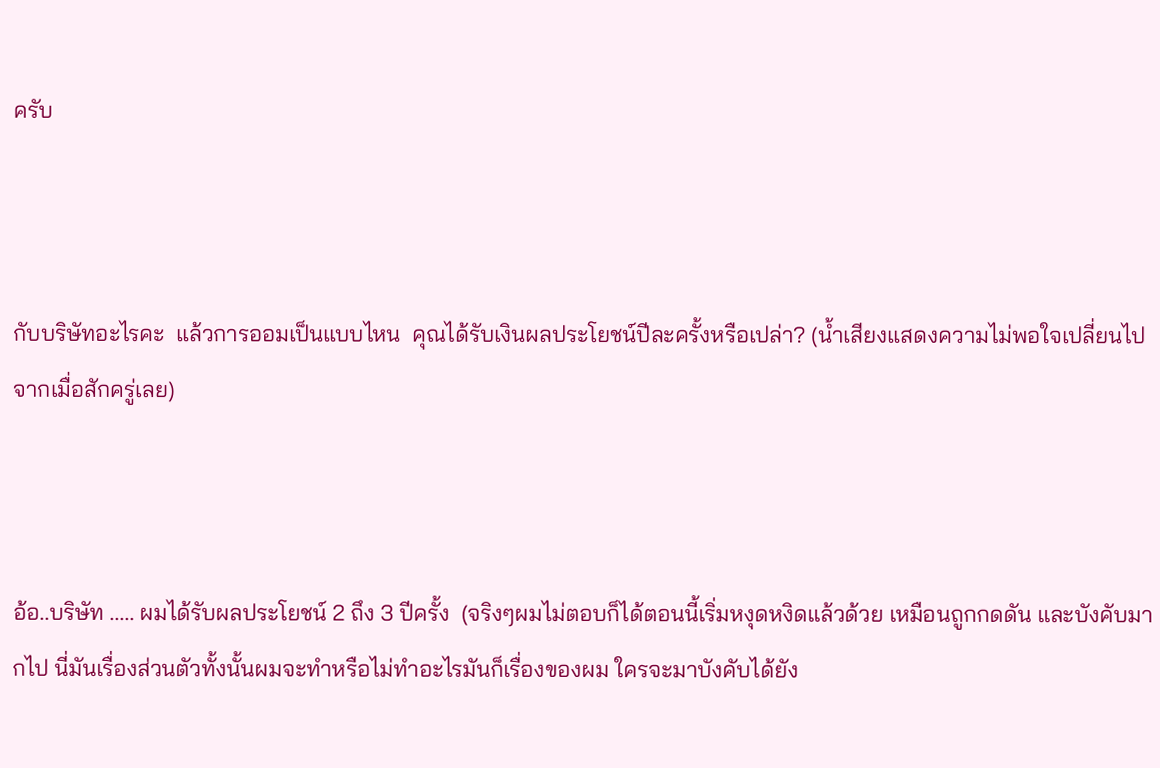ครับ



กับบริษัทอะไรคะ  แล้วการออมเป็นแบบไหน  คุณได้รับเงินผลประโยชน์ปีละครั้งหรือเปล่า? (น้ำเสียงแสดงความไม่พอใจเปลี่ยนไปจากเมื่อสักครู่เลย)



อ้อ..บริษัท ..... ผมได้รับผลประโยชน์ 2 ถึง 3 ปีครั้ง  (จริงๆผมไม่ตอบก็ได้ตอนนี้เริ่มหงุดหงิดแล้วด้วย เหมือนถูกกดดัน และบังคับมากไป นี่มันเรื่องส่วนตัวทั้งนั้นผมจะทำหรือไม่ทำอะไรมันก็เรื่องของผม ใครจะมาบังคับได้ยัง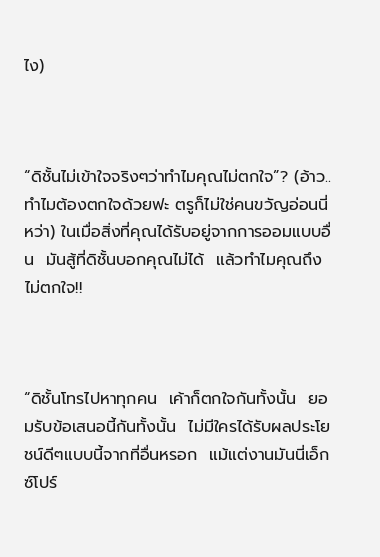ไง)



“ดิชั้นไม่เข้าใจจริงๆว่าทำไมคุณไม่ตกใจ”? (อ้าว..ทำไมต้องตกใจด้วยฟะ ตรูก็ไม่ใช่คนขวัญอ่อนนี่หว่า) ในเมื่อสิ่งที่คุณได้รับอยู่จากการออมแบบอื่น  มันสู้ที่ดิชั้นบอกคุณไม่ได้  แล้วทำไมคุณถึงไม่ตกใจ!!



“ดิชั้นโทรไปหาทุกคน  เค้าก็ตกใจกันทั้งนั้น  ยอมรับข้อเสนอนี้กันทั้งนั้น  ไม่มีใครได้รับผลประโยชน์ดีๆแบบนี้จากที่อื่นหรอก  แม้แต่งานมันนี่เอ็กซ์โปร์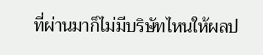ที่ผ่านมาก็ไม่มีบริษัทไหนให้ผลป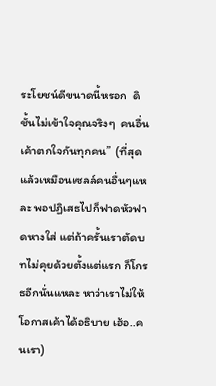ระโยชน์ดีขนาดนี้หรอก  ดิชั้นไม่เข้าใจคุณจริงๆ  คนอื่นเค้าตกใจกันทุกคน”  (ที่สุดแล้วเหมือนเซลล์คนอื่นๆแหละ พอปฏิเสธไปก็ฟาดหัวฟาดหางใส่ แต่ถ้าครั้นเราตัดบทไม่คุยด้วยตั้งแต่แรก ก็โกรธอีกนั่นแหละ หาว่าเราไม่ให้โอกาสเค้าได้อธิบาย เฮ้อ..คนเรา)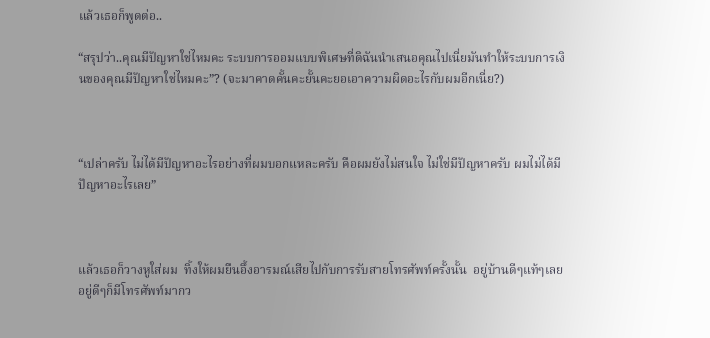แล้วเธอก็พูดต่อ..

“สรุปว่า..คุณมีปัญหาใช่ไหมคะ ระบบการออมแบบพิเศษที่ดิฉันนำเสนอคุณไปเนี่ยมันทำให้ระบบการเงินของคุณมีปัญหาใช่ไหมคะ”? (จะมาคาดคั้นคะยั้นคะยอเอาความผิดอะไรกับผมอีกเนี่ย?)



“เปล่าครับ ไม่ได้มีปัญหาอะไรอย่างที่ผมบอกแหละครับ คือผมยังไม่สนใจ ไม่ใช่มีปัญหาครับ ผมไม่ได้มีปัญหาอะไรเลย”



แล้วเธอก็วางหูใส่ผม  ทิ้งให้ผมยืนอึ้งอารมณ์เสียไปกับการรับสายโทรศัพท์ครั้งนั้น  อยู่บ้านดีๆแท้ๆเลย  อยู่ดีๆก็มีโทรศัพท์มากว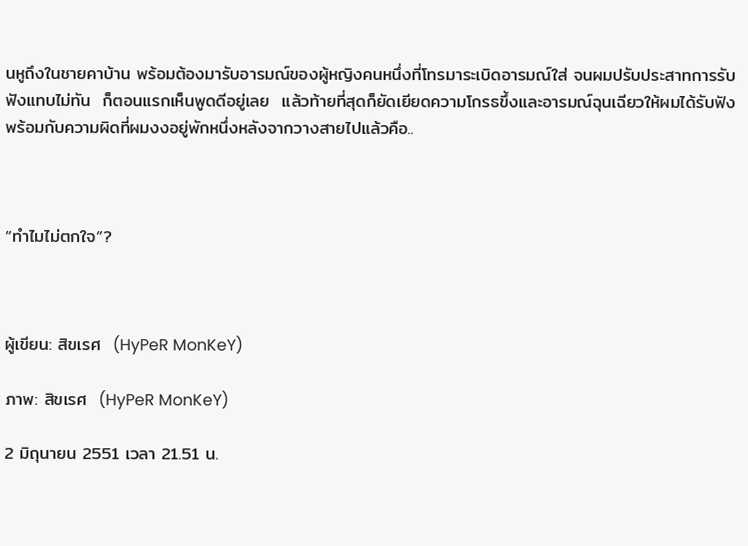นหูถึงในชายคาบ้าน พร้อมต้องมารับอารมณ์ของผู้หญิงคนหนึ่งที่โทรมาระเบิดอารมณ์ใส่ จนผมปรับประสาทการรับฟังแทบไม่ทัน  ก็ตอนแรกเห็นพูดดีอยู่เลย  แล้วท้ายที่สุดก็ยัดเยียดความโกรธขึ้งและอารมณ์ฉุนเฉียวให้ผมได้รับฟังพร้อมกับความผิดที่ผมงงอยู่พักหนึ่งหลังจากวางสายไปแล้วคือ..



“ทำไมไม่ตกใจ”?



ผู้เขียน: สิขเรศ  (HyPeR MonKeY)

ภาพ: สิขเรศ  (HyPeR MonKeY)

2 มิถุนายน 2551 เวลา 21.51 น.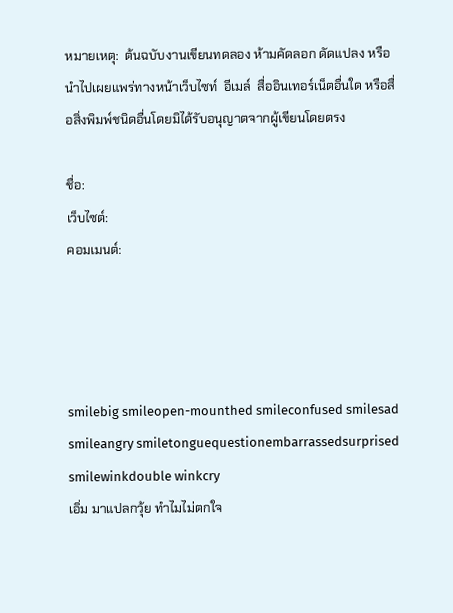หมายเหตุ:  ต้นฉบับงานเขียนทดลอง ห้ามคัดลอก ดัดแปลง หรือนำไปเผยแพร่ทางหน้าเว็บไซท์  อีเมล์  สื่ออินเทอร์เน็ตอื่นใด หรือสื่อสิ่งพิมพ์ชนิดอื่นโดยมิได้รับอนุญาตจากผู้เขียนโดยตรง

ชื่อ:
เว็บไซต์:
คอมเมนต์:




smilebig smileopen-mounthed smileconfused smilesad smileangry smiletonguequestionembarrassedsurprised smilewinkdouble winkcry
เอิ่ม มาแปลกวุ้ย ทำไมไม่ตกใจ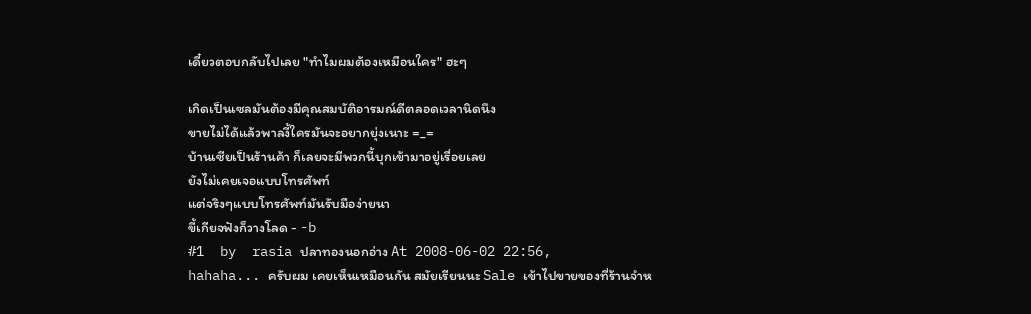เดี๋ยวตอบกลับไปเลย "ทำไมผมต้องเหมือนใคร" ฮะๆ

เกิดเป็นเซลมันต้องมีคุณสมบัติอารมณ์ดีตลอดเวลานิดนึง
ขายไม่ได้แล้วพาลงี้ใครมันจะอยากยุ่งเนาะ =_=
บ้านเซียเป็นร้านค้า ก็เลยจะมีพวกนี้บุกเข้ามาอยู่เรื่อยเลย
ยังไม่เคยเจอแบบโทรศัพท์
แต่จริงๆแบบโทรศัพท์มันรับมือง่ายนา
ขี้เกียจฟังก็วางโลด - -b
#1  by  rasia ปลาทองนอกอ่าง At 2008-06-02 22:56,
hahaha... ครับผม เคยเห็นเหมือนกัน สมัยเรียนนะ Sale เข้าไปขายของที่ร้านจำห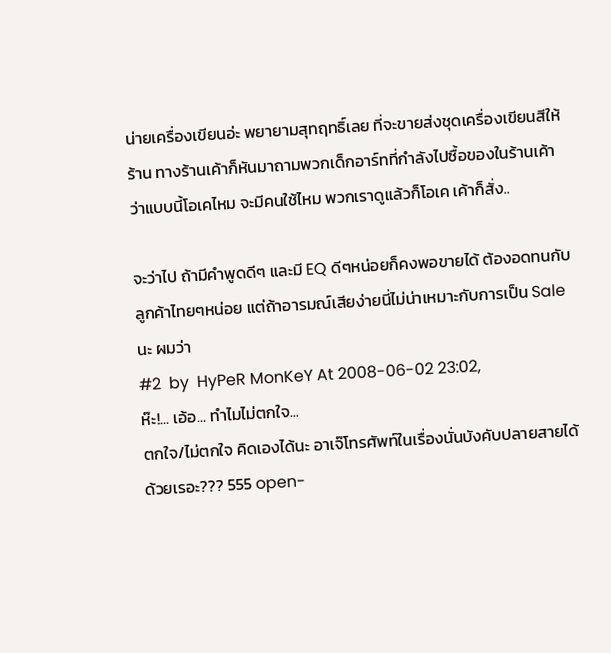น่ายเครื่องเขียนอ่ะ พยายามสุทฤทธิ์เลย ที่จะขายส่งชุดเครื่องเขียนสีให้ร้าน ทางร้านเค้าก็หันมาถามพวกเด็กอาร์ทที่กำลังไปซื้อของในร้านเค้าว่าแบบนี้โอเคไหม จะมีคนใช้ไหม พวกเราดูแล้วก็โอเค เค้าก็สั่ง..

จะว่าไป ถ้ามีคำพูดดีๆ และมี EQ ดีๆหน่อยก็คงพอขายได้ ต้องอดทนกับลูกค้าไทยๆหน่อย แต่ถ้าอารมณ์เสียง่ายนี่ไม่น่าเหมาะกับการเป็น Sale นะ ผมว่า
#2  by  HyPeR MonKeY At 2008-06-02 23:02,
ห๊ะ!... เอ้อ... ทำไมไม่ตกใจ...
ตกใจ/ไม่ตกใจ คิดเองได้นะ อาเจ๊โทรศัพท์ในเรื่องนั่นบังคับปลายสายได้ด้วยเรอะ??? 555 open-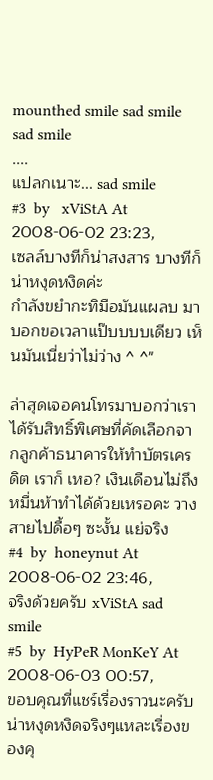mounthed smile sad smile sad smile
....
แปลกเนาะ... sad smile
#3  by   xViStA At 2008-06-02 23:23,
เซลล์บางทีก็น่าสงสาร บางทีก็น่าหงุดหงิดค่ะ
กำลังขยำกะทิมือมันแผลบ มาบอกขอเวลาแป๊บบบบเดียว เห็นมันเนี่ยว่าไม่ว่าง ^ ^"

ล่าสุดเจอคนโทรมาบอกว่าเราได้รับสิทธิ์พิเศษที่คัดเลือกจากลูกค้าธนาคารให้ทำบัตรเครดิต เราก็ เหอ? เงินเดือนไม่ถึงหมื่นห้าทำได้ด้วยเหรอคะ วางสายไปดื้อๆ ซะงั้น แย่จริง
#4  by  honeynut At 2008-06-02 23:46,
จริงด้วยครับ xViStA sad smile
#5  by  HyPeR MonKeY At 2008-06-03 00:57,
ขอบคุณที่แชร์เรื่องราวนะครับ น่าหงุดหงิดจริงๆแหละเรื่องของคุ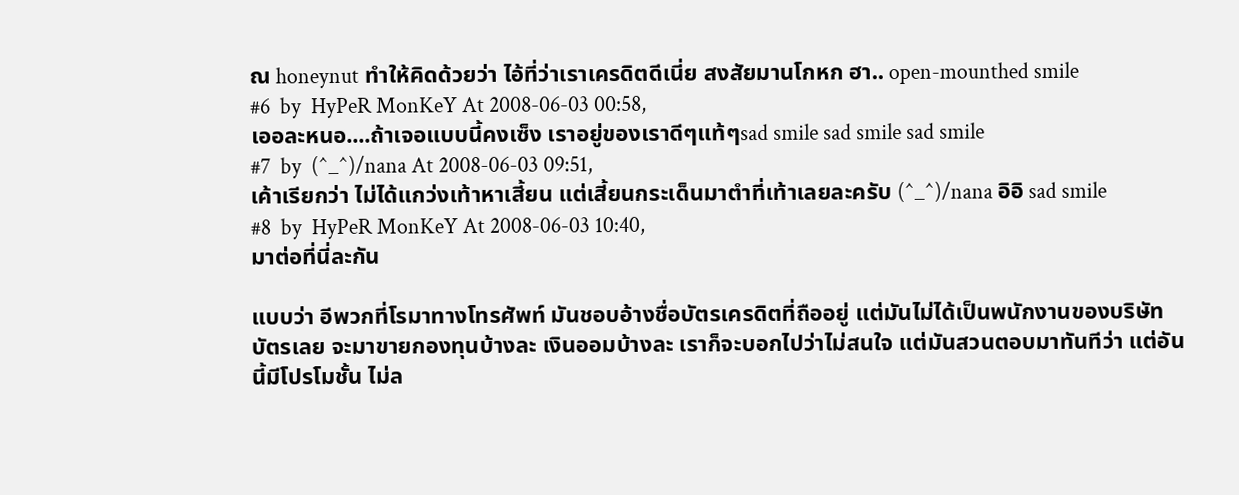ณ honeynut ทำให้คิดด้วยว่า ไอ้ที่ว่าเราเครดิตดีเนี่ย สงสัยมานโกหก ฮา.. open-mounthed smile
#6  by  HyPeR MonKeY At 2008-06-03 00:58,
เออละหนอ....ถ้าเจอแบบนี้คงเซ็ง เราอยู่ของเราดีๆแท้ๆsad smile sad smile sad smile
#7  by  (^_^)/nana At 2008-06-03 09:51,
เค้าเรียกว่า ไม่ได้แกว่งเท้าหาเสี้ยน แต่เสี้ยนกระเด็นมาตำที่เท้าเลยละครับ (^_^)/nana อิอิ sad smile
#8  by  HyPeR MonKeY At 2008-06-03 10:40,
มาต่อที่นี่ละกัน

แบบว่า อีพวกที่โรมาทางโทรศัพท์ มันชอบอ้างชื่อบัตรเครดิตที่ถืออยู่ แต่มันไม่ได้เป็นพนักงานของบริษัทบัตรเลย จะมาขายกองทุนบ้างละ เงินออมบ้างละ เราก็จะบอกไปว่าไม่สนใจ แต่มันสวนตอบมาทันทีว่า แต่อันนี้มีโปรโมชั้น ไม่ล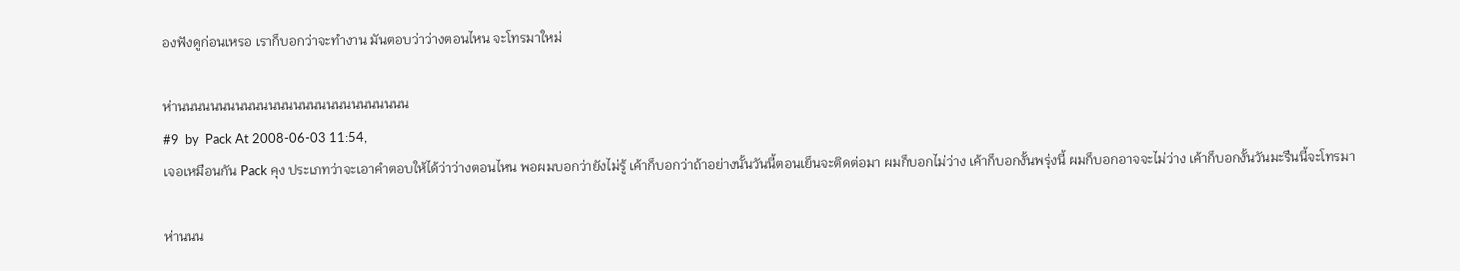องฟังดูก่อนเหรอ เราก็บอกว่าจะทำงาน มันตอบว่าว่างตอนไหน จะโทรมาใหม่

ห่านนนนนนนนนนนนนนนนนนนนนนนนนนนน
#9  by  Pack At 2008-06-03 11:54,
เจอเหมือนกัน Pack คุง ประเภทว่าจะเอาคำตอบให้ได้ว่าว่างตอนไหน พอผมบอกว่ายังไม่รู้ เค้าก็บอกว่าถ้าอย่างนั้นวันนี้ตอนเย็นจะติดต่อมา ผมก็บอกไม่ว่าง เค้าก็บอกงั้นพรุ่งนี้ ผมก็บอกอาจจะไม่ว่าง เค้าก็บอกงั้นวันมะรืนนี้จะโทรมา

ห่านนน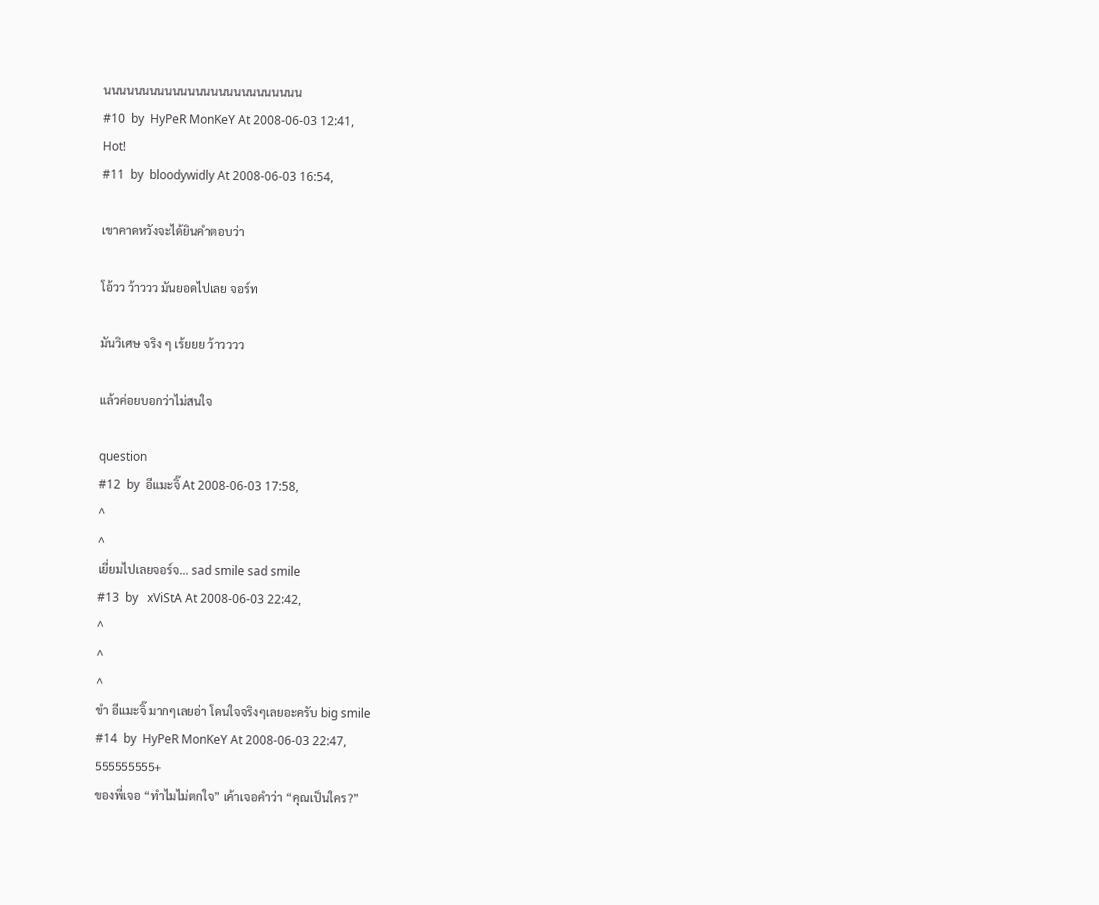นนนนนนนนนนนนนนนนนนนนนนนนนน
#10  by  HyPeR MonKeY At 2008-06-03 12:41,
Hot!
#11  by  bloodywidly At 2008-06-03 16:54,

เขาคาดหวังจะได้ยินคำตอบว่า

โอ้วว ว้าววว มันยอดไปเลย จอร์ท

มันวิเศษ จริง ๆ เร้ยยย ว้าวววว

แล้วค่อยบอกว่าไม่สนใจ

question
#12  by  อีแมะจิ๊ At 2008-06-03 17:58,
^
^
เยี่ยมไปเลยจอร์จ... sad smile sad smile
#13  by   xViStA At 2008-06-03 22:42,
^
^
^
ขำ อีแมะจิ๊ มากๆเลยอ่า โดนใจจริงๆเลยอะครับ big smile
#14  by  HyPeR MonKeY At 2008-06-03 22:47,
555555555+
ของพี่เจอ “ทำไมไม่ตกใจ” เค้าเจอคำว่า “คุณเป็นใคร?”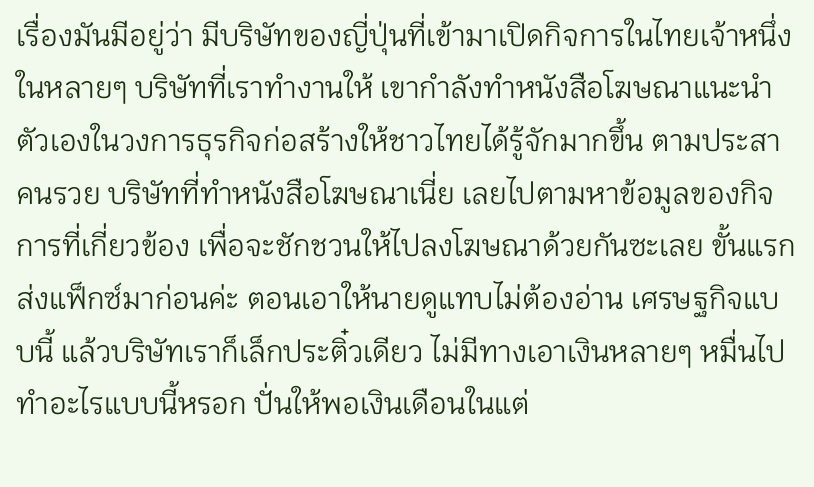เรื่องมันมีอยู่ว่า มีบริษัทของญี่ปุ่นที่เข้ามาเปิดกิจการในไทยเจ้าหนึ่ง ในหลายๆ บริษัทที่เราทำงานให้ เขากำลังทำหนังสือโฆษณาแนะนำตัวเองในวงการธุรกิจก่อสร้างให้ชาวไทยได้รู้จักมากขึ้น ตามประสาคนรวย บริษัทที่ทำหนังสือโฆษณาเนี่ย เลยไปตามหาข้อมูลของกิจการที่เกี่ยวข้อง เพื่อจะชักชวนให้ไปลงโฆษณาด้วยกันซะเลย ขั้นแรกส่งแฟ็กซ์มาก่อนค่ะ ตอนเอาให้นายดูแทบไม่ต้องอ่าน เศรษฐกิจแบบนี้ แล้วบริษัทเราก็เล็กประติ๋วเดียว ไม่มีทางเอาเงินหลายๆ หมื่นไปทำอะไรแบบนี้หรอก ปั่นให้พอเงินเดือนในแต่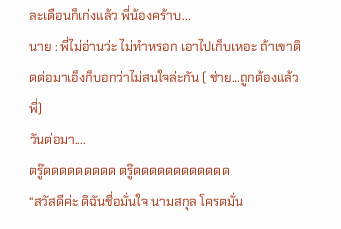ละเดือนก็เก่งแล้ว พี่น้องคร้าบ...
นาย : พี่ไม่อ่านว่ะ ไม่ทำหรอก เอาไปเก็บเหอะ ถ้าเขาติดต่อมาเอ็งก็บอกว่าไม่สนใจล่ะกัน ( ช่าย...ถูกต้องแล้วพี่)
วันต่อมา....
ตรู๊ดดดดดดดดด ตรู๊ดดดดดดดดดดดด
“สวัสดีค่ะ ดิฉันชื่อมั่นใจ นามสกุล โครตมั่น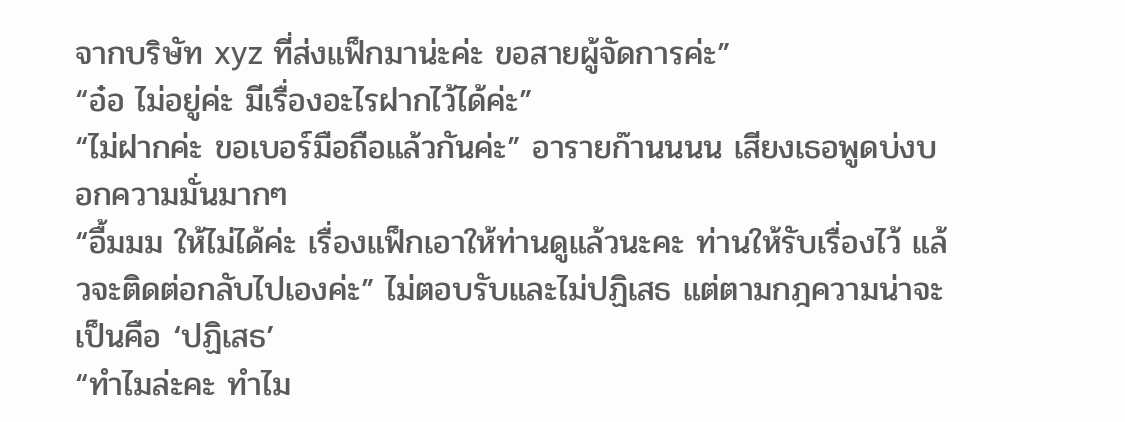จากบริษัท xyz ที่ส่งแฟ็กมาน่ะค่ะ ขอสายผู้จัดการค่ะ”
“อ๋อ ไม่อยู่ค่ะ มีเรื่องอะไรฝากไว้ได้ค่ะ”
“ไม่ฝากค่ะ ขอเบอร์มือถือแล้วกันค่ะ” อารายก๊านนนน เสียงเธอพูดบ่งบอกความมั่นมากๆ
“อื้มมม ให้ไม่ได้ค่ะ เรื่องแฟ็กเอาให้ท่านดูแล้วนะคะ ท่านให้รับเรื่องไว้ แล้วจะติดต่อกลับไปเองค่ะ” ไม่ตอบรับและไม่ปฏิเสธ แต่ตามกฎความน่าจะเป็นคือ ‘ปฏิเสธ’
“ทำไมล่ะคะ ทำไม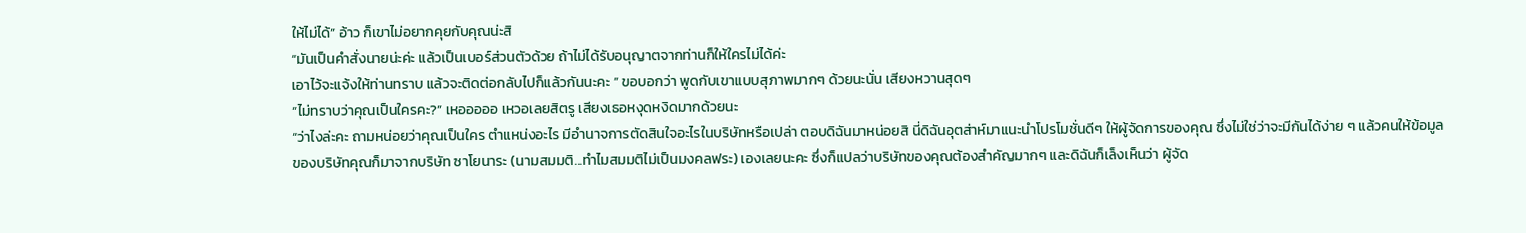ให้ไม่ได้” อ้าว ก็เขาไม่อยากคุยกับคุณน่ะสิ
“มันเป็นคำสั่งนายน่ะค่ะ แล้วเป็นเบอร์ส่วนตัวด้วย ถ้าไม่ได้รับอนุญาตจากท่านก็ให้ใครไม่ได้ค่ะ
เอาไว้จะแจ้งให้ท่านทราบ แล้วจะติดต่อกลับไปก็แล้วกันนะคะ ” ขอบอกว่า พูดกับเขาแบบสุภาพมากๆ ด้วยนะนั่น เสียงหวานสุดๆ
“ไม่ทราบว่าคุณเป็นใครคะ?” เหอออออ เหวอเลยสิตรู เสียงเธอหงุดหงิดมากด้วยนะ
“ว่าไงล่ะคะ ถามหน่อยว่าคุณเป็นใคร ตำแหน่งอะไร มีอำนาจการตัดสินใจอะไรในบริษัทหรือเปล่า ตอบดิฉันมาหน่อยสิ นี่ดิฉันอุตส่าห์มาแนะนำโปรโมชั่นดีๆ ให้ผู้จัดการของคุณ ซึ่งไม่ใช่ว่าจะมีกันได้ง่าย ๆ แล้วคนให้ข้อมูลของบริษัทคุณก็มาจากบริษัท ซาโยนาระ (นามสมมติ...ทำไมสมมติไม่เป็นมงคลฟระ) เองเลยนะคะ ซึ่งก็แปลว่าบริษัทของคุณต้องสำคัญมากๆ และดิฉันก็เล็งเห็นว่า ผู้จัด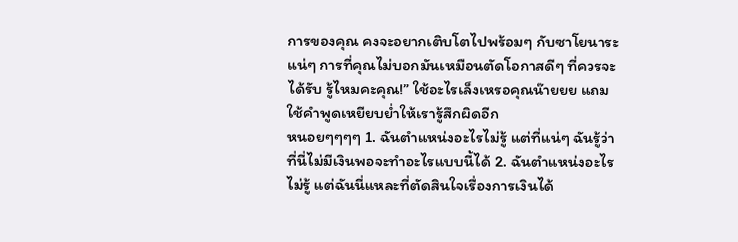การของคุณ คงจะอยากเติบโตไปพร้อมๆ กับซาโยนาระแน่ๆ การที่คุณไม่บอกมันเหมือนตัดโอกาสดีๆ ที่ควรจะได้รับ รู้ไหมคะคุณ!” ใช้อะไรเล็งเหรอคุณน๊ายยย แถมใช้คำพูดเหยียบย่ำให้เรารู้สึกผิดอีก
หนอยๆๆๆๆ 1. ฉันตำแหน่งอะไรไม่รู้ แต่ที่แน่ๆ ฉันรู้ว่าที่นี่ไม่มีเงินพอจะทำอะไรแบบนี้ได้ 2. ฉันตำแหน่งอะไรไม่รู้ แต่ฉันนี่แหละที่ตัดสินใจเรื่องการเงินได้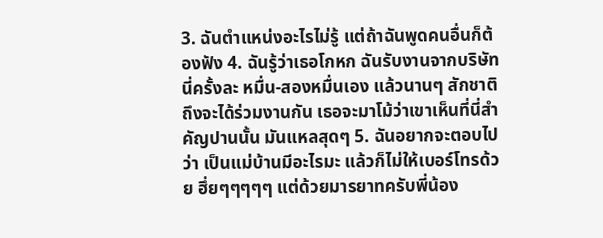3. ฉันตำแหน่งอะไรไม่รู้ แต่ถ้าฉันพูดคนอื่นก็ต้องฟัง 4. ฉันรู้ว่าเธอโกหก ฉันรับงานจากบริษัทนี่ครั้งละ หมื่น-สองหมื่นเอง แล้วนานๆ สักชาติถึงจะได้ร่วมงานกัน เธอจะมาโม้ว่าเขาเห็นที่นี่สำคัญปานนั้น มันแหลสุดๆ 5. ฉันอยากจะตอบไปว่า เป็นแม่บ้านมีอะไรมะ แล้วก็ไม่ให้เบอร์โทรด้วย ฮึ่ยๆๆๆๆๆ แต่ด้วยมารยาทครับพี่น้อง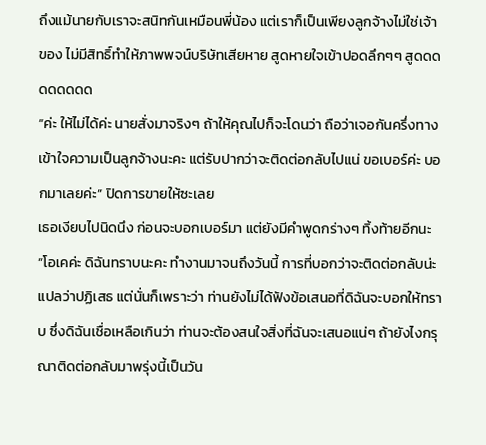ถึงแม้นายกับเราจะสนิทกันเหมือนพี่น้อง แต่เราก็เป็นเพียงลูกจ้างไม่ใช่เจ้าของ ไม่มีสิทธิ์ทำให้ภาพพจน์บริษัทเสียหาย สูดหายใจเข้าปอดลึกๆๆ สูดดดดดดดดด
“ค่ะ ให้ไม่ได้ค่ะ นายสั่งมาจริงๆ ถ้าให้คุณไปก็จะโดนว่า ถือว่าเจอกันครึ่งทาง เข้าใจความเป็นลูกจ้างนะคะ แต่รับปากว่าจะติดต่อกลับไปแน่ ขอเบอร์ค่ะ บอกมาเลยค่ะ” ปิดการขายให้ซะเลย
เธอเงียบไปนิดนึง ก่อนจะบอกเบอร์มา แต่ยังมีคำพูดกร่างๆ ทิ้งท้ายอีกนะ
“โอเคค่ะ ดิฉันทราบนะคะ ทำงานมาจนถึงวันนี้ การที่บอกว่าจะติดต่อกลับน่ะ แปลว่าปฏิเสธ แต่นั่นก็เพราะว่า ท่านยังไม่ได้ฟังข้อเสนอที่ดิฉันจะบอกให้ทราบ ซึ่งดิฉันเชื่อเหลือเกินว่า ท่านจะต้องสนใจสิ่งที่ฉันจะเสนอแน่ๆ ถ้ายังไงกรุณาติดต่อกลับมาพรุ่งนี้เป็นวัน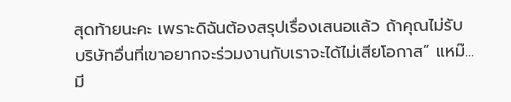สุดท้ายนะคะ เพราะดิฉันต้องสรุปเรื่องเสนอแล้ว ถ้าคุณไม่รับ บริษัทอื่นที่เขาอยากจะร่วมงานกับเราจะได้ไม่เสียโอกาส” แหม๊...มี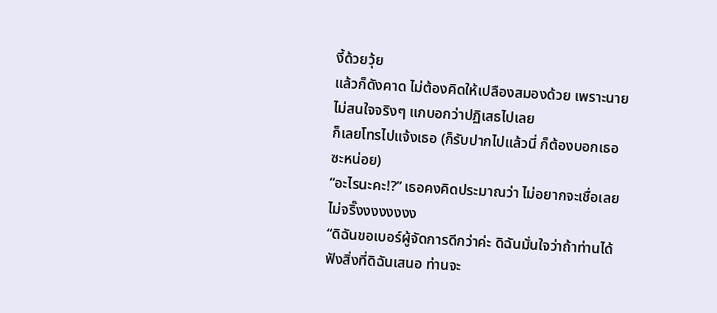งี้ด้วยวุ้ย
แล้วก็ดังคาด ไม่ต้องคิดให้เปลืองสมองด้วย เพราะนายไม่สนใจจริงๆ แกบอกว่าปฏิเสธไปเลย
ก็เลยโทรไปแจ้งเธอ (ก็รับปากไปแล้วนี่ ก็ต้องบอกเธอซะหน่อย)
“อะไรนะคะ!?” เธอคงคิดประมาณว่า ไม่อยากจะเชื่อเลย ไม่จริ๊งงงงงงงง
“ดิฉันขอเบอร์ผู้จัดการดีกว่าค่ะ ดิฉันมั่นใจว่าถ้าท่านได้ฟังสิ่งที่ดิฉันเสนอ ท่านจะ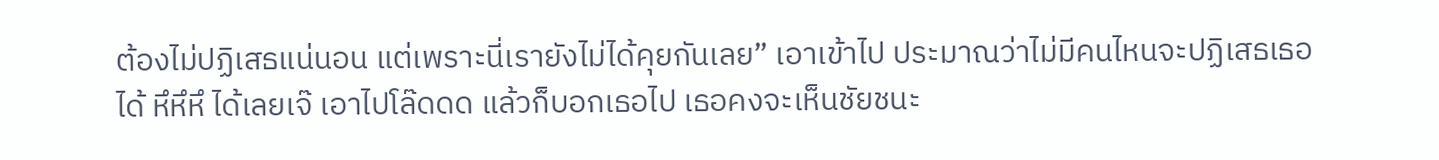ต้องไม่ปฏิเสธแน่นอน แต่เพราะนี่เรายังไม่ได้คุยกันเลย” เอาเข้าไป ประมาณว่าไม่มีคนไหนจะปฏิเสธเธอได้ หึหึหึ ได้เลยเจ๊ เอาไปโล๊ดดด แล้วก็บอกเธอไป เธอคงจะเห็นชัยชนะ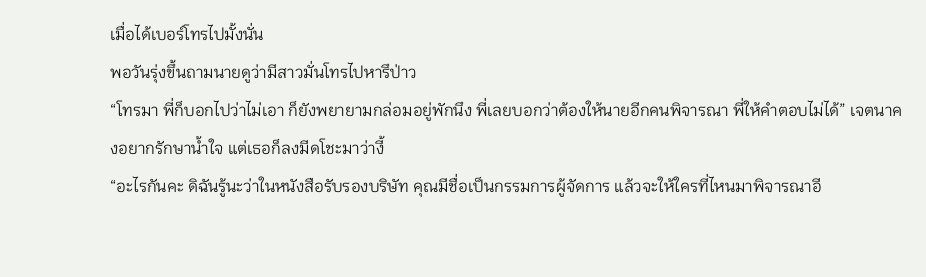เมื่อได้เบอร์โทรไปมั้งนั่น
พอวันรุ่งขึ้นถามนายดูว่ามีสาวมั่นโทรไปหารึป่าว
“โทรมา พี่ก็บอกไปว่าไม่เอา ก็ยังพยายามกล่อมอยู่พักนึง พี่เลยบอกว่าต้องให้นายอีกคนพิจารณา พี่ให้คำตอบไม่ได้” เจตนาคงอยากรักษาน้ำใจ แต่เธอก็ลงมีดโชะมาว่างี้
“อะไรกันคะ ดิฉันรู้นะว่าในหนังสือรับรองบริษัท คุณมีชื่อเป็นกรรมการผู้จัดการ แล้วจะให้ใครที่ไหนมาพิจารณาอี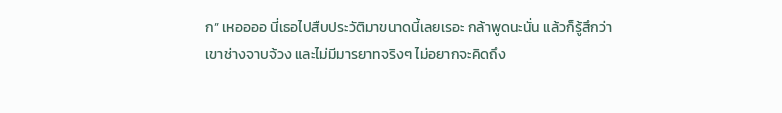ก” เหออออ นี่เธอไปสืบประวัติมาขนาดนี้เลยเรอะ กล้าพูดนะนั่น แล้วก็รู้สึกว่าเขาช่างจาบจ้วง และไม่มีมารยาทจริงๆ ไม่อยากจะคิดถึง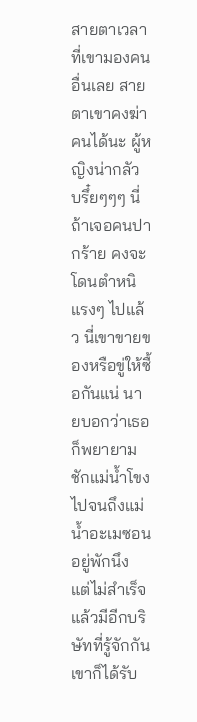สายตาเวลาที่เขามองคนอื่นเลย สายตาเขาคงฆ่าคนได้นะ ผู้หญิงน่ากลัว บรึ๋ยๆๆๆ นี่ถ้าเจอคนปากร้าย คงจะโดนตำหนิแรงๆ ไปแล้ว นี่เขาขายของหรือขู่ให้ซื้อกันแน่ นายบอกว่าเธอก็พยายามชักแม่น้ำโขงไปจนถึงแม่น้ำอะเมซอนอยู่พักนึง แต่ไม่สำเร็จ แล้วมีอีกบริษัทที่รู้จักกัน เขาก็ได้รับ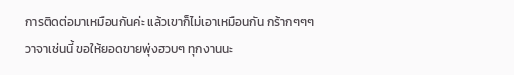การติดต่อมาเหมือนกันค่ะ แล้วเขาก็ไม่เอาเหมือนกัน กร้ากๆๆๆ วาจาเช่นนี้ ขอให้ยอดขายพุ่งฮวบๆ ทุกงานนะ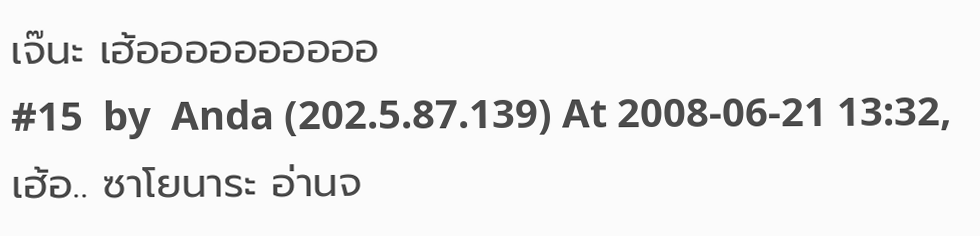เจ๊นะ เฮ้ออออออออออ
#15  by  Anda (202.5.87.139) At 2008-06-21 13:32,
เฮ้อ.. ซาโยนาระ อ่านจ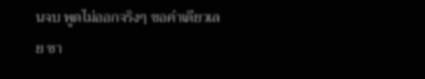นจบ พูดไม่ออกจริงๆ ขอคำเดียวเลย ซา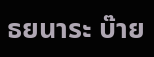ธยนาระ บ๊าย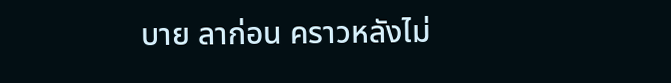บาย ลาก่อน คราวหลังไม่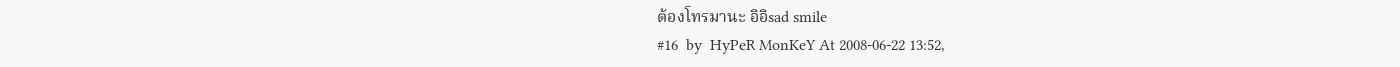ต้องโทรมานะ อิอิsad smile
#16  by  HyPeR MonKeY At 2008-06-22 13:52,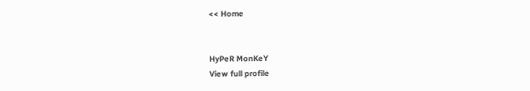<< Home


HyPeR MonKeY
View full profile